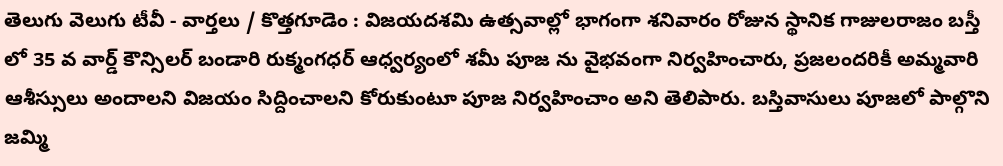తెలుగు వెలుగు టీవీ - వార్తలు / కొత్తగూడెం : విజయదశమి ఉత్సవాల్లో భాగంగా శనివారం రోజున స్థానిక గాజులరాజం బస్తీ లో 35 వ వార్డ్ కౌన్సిలర్ బండారి రుక్మంగధర్ ఆధ్వర్యంలో శమీ పూజ ను వైభవంగా నిర్వహించారు, ప్రజలందరికీ అమ్మవారి ఆశీస్సులు అందాలని విజయం సిద్దించాలని కోరుకుంటూ పూజ నిర్వహించాం అని తెలిపారు. బస్తివాసులు పూజలో పాల్గొని జమ్మి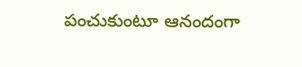పంచుకుంటూ ఆనందంగా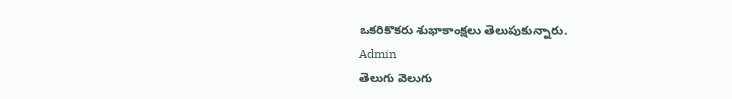ఒకరికొకరు శుభాకాంక్షలు తెలుపుకున్నారు.
Admin
తెలుగు వెలుగు